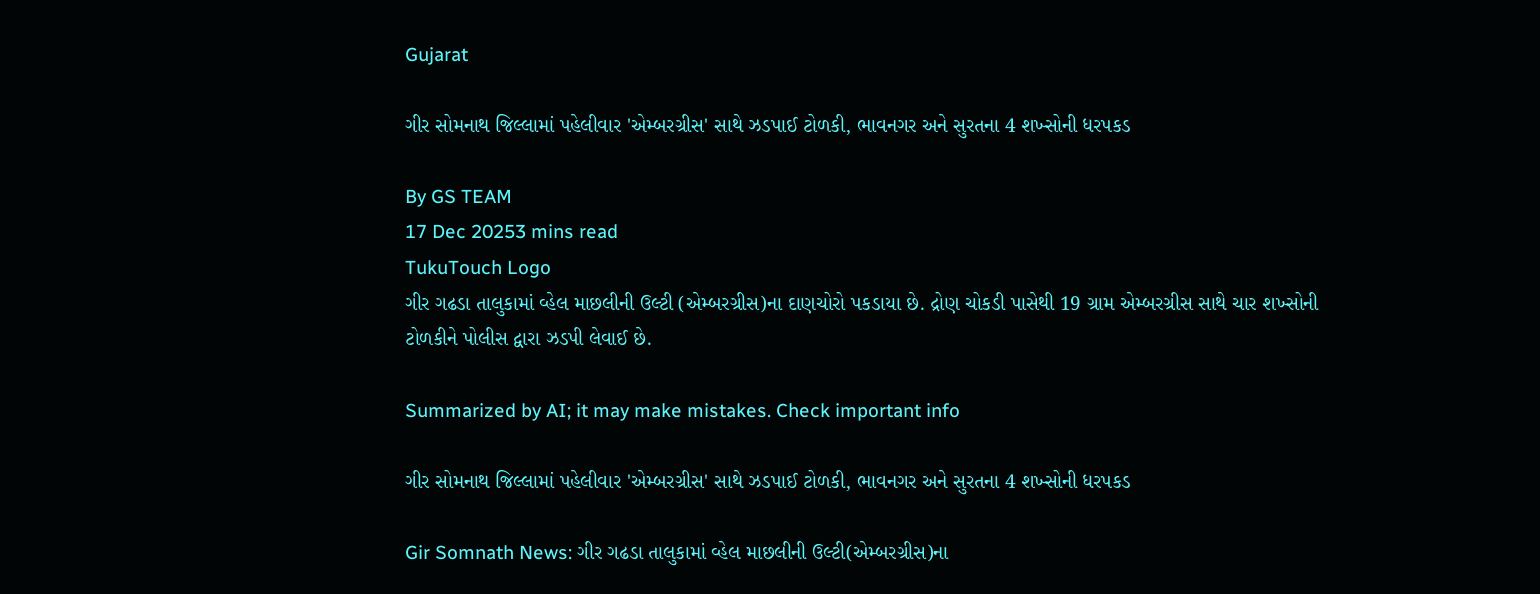Gujarat

ગીર સોમનાથ જિલ્લામાં પહેલીવાર 'એમ્બરગ્રીસ' સાથે ઝડપાઈ ટોળકી, ભાવનગર અને સુરતના 4 શખ્સોની ધરપકડ

By GS TEAM
17 Dec 20253 mins read
TukuTouch Logo
ગીર ગઢડા તાલુકામાં વ્હેલ માછલીની ઉલ્ટી (એમ્બરગ્રીસ)ના દાણચોરો પકડાયા છે. દ્રોણ ચોકડી પાસેથી 19 ગ્રામ એમ્બરગ્રીસ સાથે ચાર શખ્સોની ટોળકીને પોલીસ દ્વારા ઝડપી લેવાઈ છે.

Summarized by AI; it may make mistakes. Check important info

ગીર સોમનાથ જિલ્લામાં પહેલીવાર 'એમ્બરગ્રીસ' સાથે ઝડપાઈ ટોળકી, ભાવનગર અને સુરતના 4 શખ્સોની ધરપકડ

Gir Somnath News: ગીર ગઢડા તાલુકામાં વ્હેલ માછલીની ઉલ્ટી(એમ્બરગ્રીસ)ના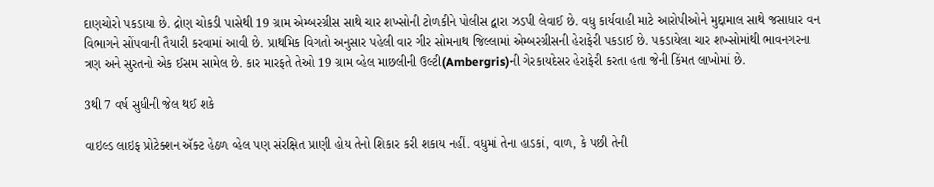દાણચોરો પકડાયા છે. દ્રોણ ચોકડી પાસેથી 19 ગ્રામ એમ્બરગ્રીસ સાથે ચાર શખ્સોની ટોળકીને પોલીસ દ્વારા ઝડપી લેવાઈ છે. વધુ કાર્યવાહી માટે આરોપીઓને મુદ્દામાલ સાથે જસાધાર વન વિભાગને સોંપવાની તૈયારી કરવામાં આવી છે. પ્રાથમિક વિગતો અનુસાર પહેલી વાર ગીર સોમનાથ જિલ્લામાં એમ્બરગ્રીસની હેરાફેરી પકડાઈ છે. પકડાયેલા ચાર શખ્સોમાંથી ભાવનગરના ત્રણ અને સુરતનો એક ઈસમ સામેલ છે. કાર મારફતે તેઓ 19 ગ્રામ વ્હેલ માછલીની ઉલ્ટી(Ambergris)ની ગેરકાયદેસર હેરાફેરી કરતા હતા જેની કિંમત લાખોમાં છે.

3થી 7 વર્ષ સુધીની જેલ થઈ શકે

વાઇલ્ડ લાઇફ પ્રોટેક્શન ઍક્ટ હેઠળ વ્હેલ પણ સંરક્ષિત પ્રાણી હોય તેનો શિકાર કરી શકાય નહીં. વધુમાં તેના હાડકાં, વાળ, કે પછી તેની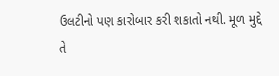ઉલટીનો પણ કારોબાર કરી શકાતો નથી. મૂળ મુદ્દે તે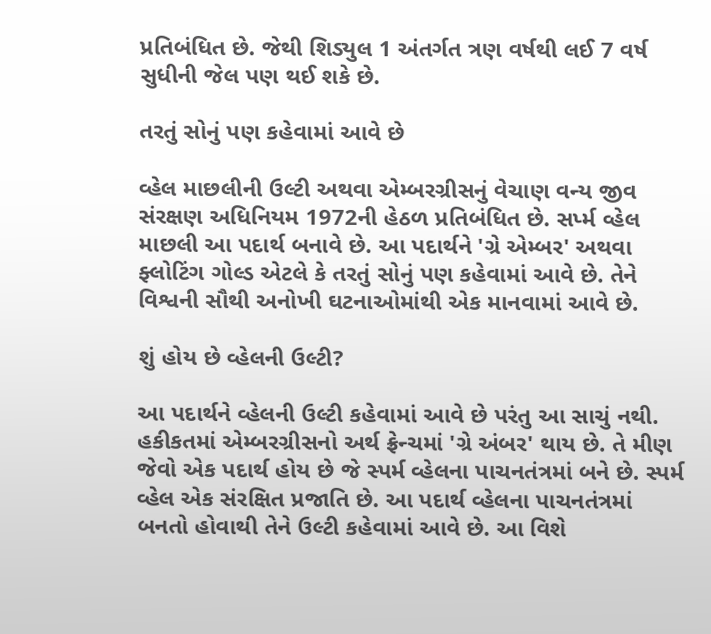પ્રતિબંધિત છે. જેથી શિડ્યુલ 1 અંતર્ગત ત્રણ વર્ષથી લઈ 7 વર્ષ સુધીની જેલ પણ થઈ શકે છે.

તરતું સોનું પણ કહેવામાં આવે છે

વ્હેલ માછલીની ઉલ્ટી અથવા એમ્બરગ્રીસનું વેચાણ વન્ય જીવ સંરક્ષણ અધિનિયમ 1972ની હેઠળ પ્રતિબંધિત છે. સર્પ્મ વ્હેલ માછલી આ પદાર્થ બનાવે છે. આ પદાર્થને 'ગ્રે એમ્બર' અથવા ફ્લોટિંગ ગોલ્ડ એટલે કે તરતું સોનું પણ કહેવામાં આવે છે. તેને વિશ્વની સૌથી અનોખી ઘટનાઓમાંથી એક માનવામાં આવે છે.

શું હોય છે વ્હેલની ઉલ્ટી?

આ પદાર્થને વ્હેલની ઉલ્ટી કહેવામાં આવે છે પરંતુ આ સાચું નથી. હકીકતમાં એમ્બરગ્રીસનો અર્થ ફ્રેન્ચમાં 'ગ્રે અંબર' થાય છે. તે મીણ જેવો એક પદાર્થ હોય છે જે સ્પર્મ વ્હેલના પાચનતંત્રમાં બને છે. સ્પર્મ વ્હેલ એક સંરક્ષિત પ્રજાતિ છે. આ પદાર્થ વ્હેલના પાચનતંત્રમાં બનતો હોવાથી તેને ઉલ્ટી કહેવામાં આવે છે. આ વિશે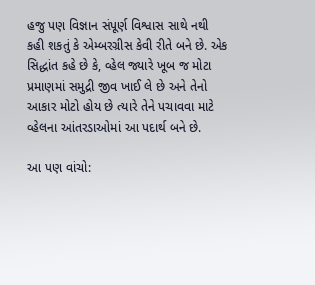હજુ પણ વિજ્ઞાન સંપૂર્ણ વિશ્વાસ સાથે નથી કહી શકતું કે એમ્બરગ્રીસ કેવી રીતે બને છે. એક સિદ્ધાંત કહે છે કે, વ્હેલ જ્યારે ખૂબ જ મોટા પ્રમાણમાં સમુદ્રી જીવ ખાઈ લે છે અને તેનો આકાર મોટો હોય છે ત્યારે તેને પચાવવા માટે વ્હેલના આંતરડાઓમાં આ પદાર્થ બને છે.

આ પણ વાંચો: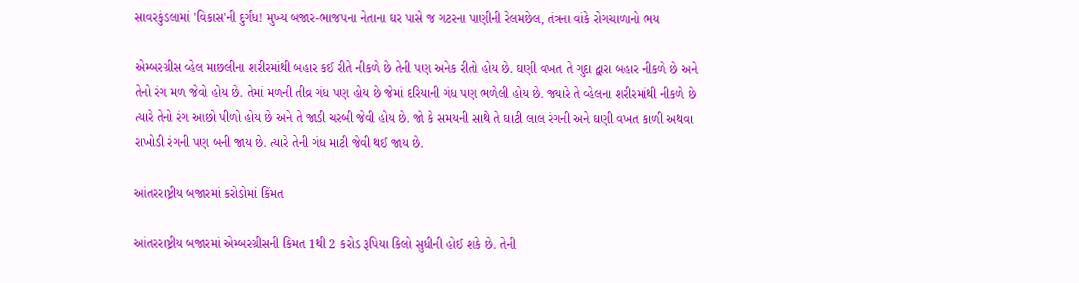સાવરકુંડલામાં 'વિકાસ'ની દુર્ગંધ! મુખ્ય બજાર-ભાજપના નેતાના ઘર પાસે જ ગટરના પાણીની રેલમછેલ, તંત્રના વાંકે રોગચાળાનો ભય

એમ્બરગ્રીસ વ્હેલ માછલીના શરીરમાંથી બહાર કઈ રીતે નીકળે છે તેની પણ અનેક રીતો હોય છે. ઘણી વખત તે ગુદા દ્વારા બહાર નીકળે છે અને તેનો રંગ મળ જેવો હોય છે. તેમાં મળની તીવ્ર ગંધ પણ હોય છે જેમાં દરિયાની ગંધ પણ ભળેલી હોય છે. જ્યારે તે વ્હેલના શરીરમાંથી નીકળે છે ત્યારે તેનો રંગ આછો પીળો હોય છે અને તે જાડી ચરબી જેવી હોય છે. જો કે સમયની સાથે તે ઘાટી લાલ રંગની અને ઘણી વખત કાળી અથવા રાખોડી રંગની પણ બની જાય છે. ત્યારે તેની ગંધ માટી જેવી થઈ જાય છે.

આંતરરાષ્ટ્રીય બજારમાં કરોડોમાં કિંમત

આંતરરાષ્ટ્રીય બજારમાં એમ્બરગ્રીસની કિમત 1થી 2 કરોડ રૂપિયા કિલો સુધીની હોઈ શકે છે. તેની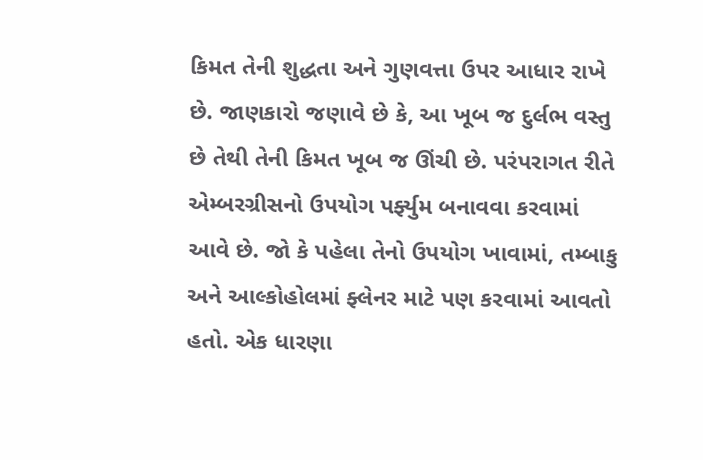કિમત તેની શુદ્ધતા અને ગુણવત્તા ઉપર આધાર રાખે છે. જાણકારો જણાવે છે કે, આ ખૂબ જ દુર્લભ વસ્તુ છે તેથી તેની કિમત ખૂબ જ ઊંચી છે. પરંપરાગત રીતે એમ્બરગ્રીસનો ઉપયોગ પર્ફ્યુમ બનાવવા કરવામાં આવે છે. જો કે પહેલા તેનો ઉપયોગ ખાવામાં, તમ્બાકુ અને આલ્કોહોલમાં ફ્લેનર માટે પણ કરવામાં આવતો હતો. એક ધારણા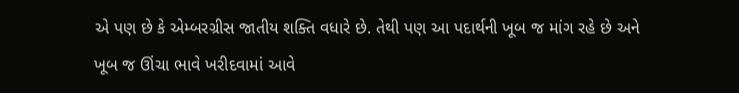એ પણ છે કે એમ્બરગ્રીસ જાતીય શક્તિ વધારે છે. તેથી પણ આ પદાર્થની ખૂબ જ માંગ રહે છે અને ખૂબ જ ઊંચા ભાવે ખરીદવામાં આવે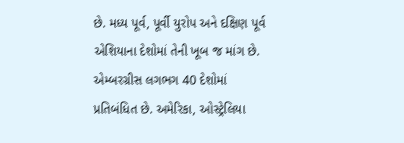છે. મધ્ય પૂર્વ, પૂર્વી યુરોપ અને દક્ષિણ પૂર્વ એશિયાના દેશોમાં તેની ખૂબ જ માંગ છે. એમ્બરગ્રીસ લગભગ 40 દેશોમાં પ્રતિબંધિત છે. અમેરિકા, ઓસ્ટ્રેલિયા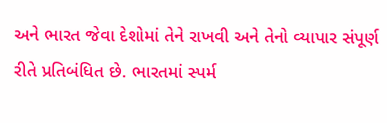અને ભારત જેવા દેશોમાં તેને રાખવી અને તેનો વ્યાપાર સંપૂર્ણ રીતે પ્રતિબંધિત છે. ભારતમાં સ્પર્મ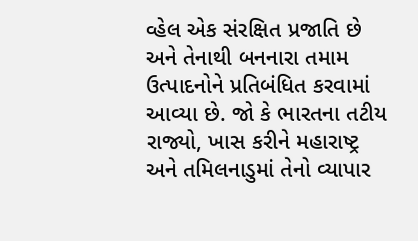વ્હેલ એક સંરક્ષિત પ્રજાતિ છે અને તેનાથી બનનારા તમામ ઉત્પાદનોને પ્રતિબંધિત કરવામાં આવ્યા છે. જો કે ભારતના તટીય રાજ્યો, ખાસ કરીને મહારાષ્ટ્ર અને તમિલનાડુમાં તેનો વ્યાપાર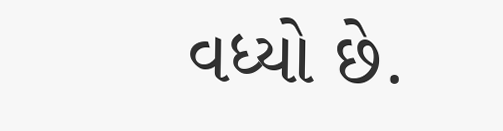વધ્યો છે.